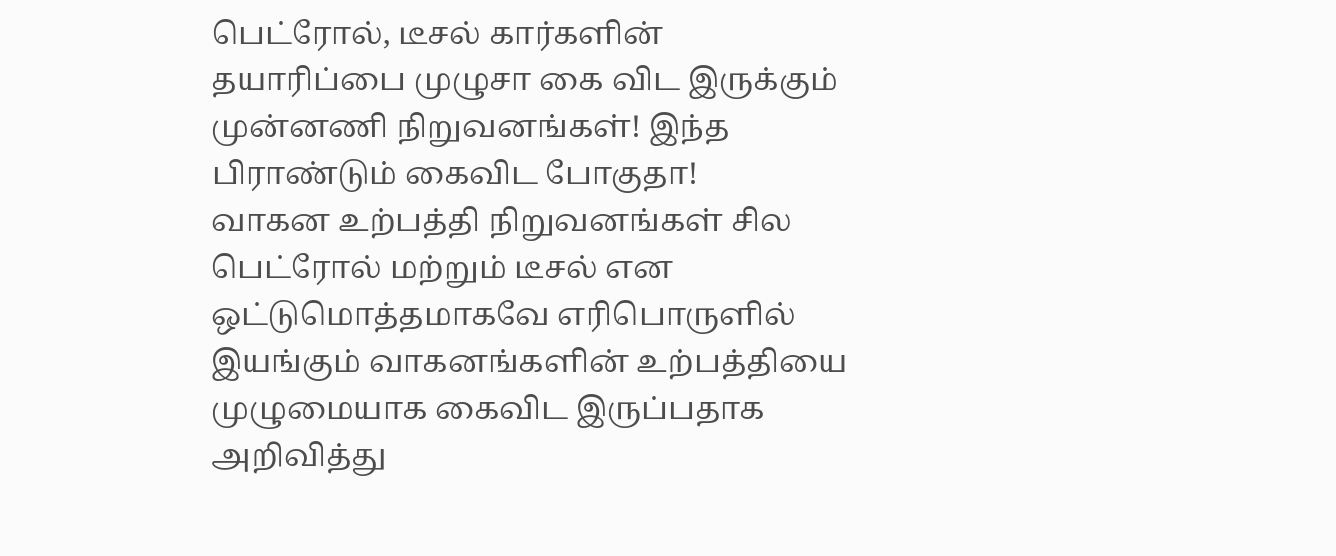பெட்ரோல், டீசல் கார்களின் தயாரிப்பை முழுசா கை விட இருக்கும் முன்னணி நிறுவனங்கள்! இந்த பிராண்டும் கைவிட போகுதா!
வாகன உற்பத்தி நிறுவனங்கள் சில பெட்ரோல் மற்றும் டீசல் என ஒட்டுமொத்தமாகவே எரிபொருளில் இயங்கும் வாகனங்களின் உற்பத்தியை முழுமையாக கைவிட இருப்பதாக அறிவித்து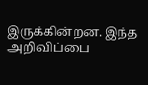இருக்கின்றன. இந்த அறிவிப்பை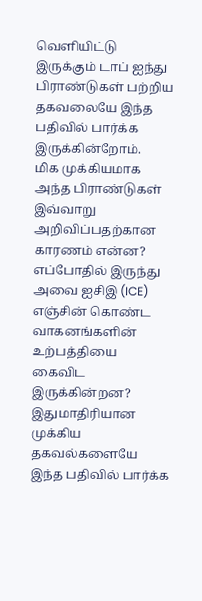வெளியிட்டு இருக்கும் டாப் ஐந்து பிராண்டுகள் பற்றிய தகவலையே இந்த பதிவில் பார்க்க இருக்கின்றோம்.
மிக முக்கியமாக அந்த பிராண்டுகள் இவ்வாறு அறிவிப்பதற்கான காரணம் என்ன? எப்போதில் இருந்து அவை ஐசிஇ (ICE) எஞ்சின் கொண்ட வாகனங்களின் உற்பத்தியை கைவிட இருக்கின்றன? இதுமாதிரியான முக்கிய தகவல்களையே இந்த பதிவில் பார்க்க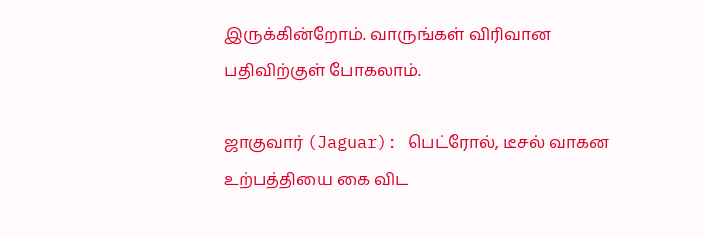இருக்கின்றோம். வாருங்கள் விரிவான பதிவிற்குள் போகலாம்.

ஜாகுவார் (Jaguar): பெட்ரோல், டீசல் வாகன உற்பத்தியை கை விட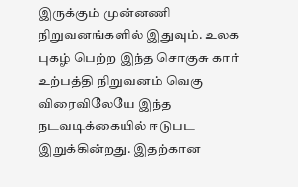இருக்கும் முன்னணி நிறுவனங்களில் இதுவும். உலக புகழ் பெற்ற இந்த சொகுசு கார் உற்பத்தி நிறுவனம் வெகு விரைவிலேயே இந்த நடவடிக்கையில் ஈடுபட இறுக்கின்றது. இதற்கான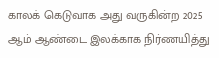காலக் கெடுவாக அது வருகின்ற 2025 ஆம் ஆண்டை இலக்காக நிர்ணயித்து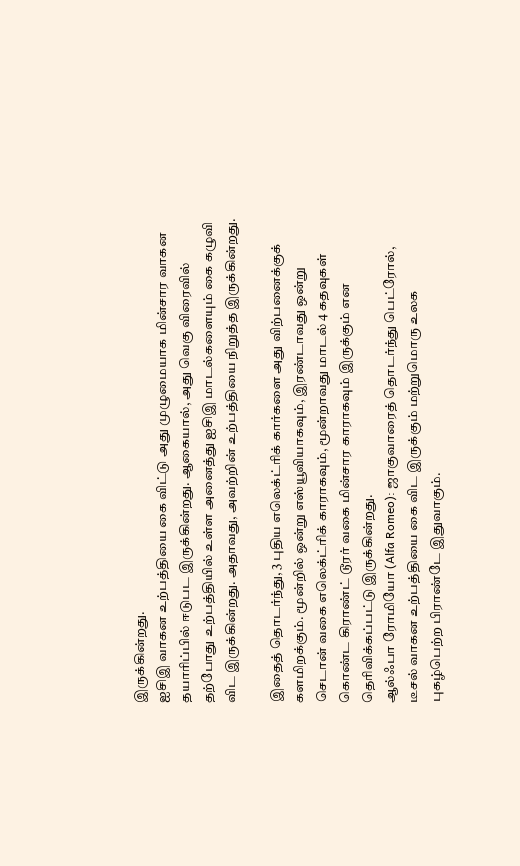இருக்கின்றது.
ஐசிஇ வாகன உற்பத்தியை கை விட்டு அது முழுமையாக மின்சார வாகன தயாரிப்பில் ஈடுபட இருக்கின்றது. ஆகையால், அது வெகு விரைவில் தற்போது உற்பத்தியில் உள்ள அனைத்து ஐசிஇ மாடல்களையும் கை கழுவி விட இருக்கின்றது. அதாவது, அவற்றின் உற்பத்தியை நிறுத்த இருக்கின்றது.

இதைத் தொடர்ந்து, 3 புதிய எலெக்ட்ரிக் கார்களை அது விற்பனைக்குக் களமிறக்கும். மூன்றில் ஒன்று எஸ்யூவியாகவும், இரண்டாவது ஒன்று செடான் வகை எலெக்ட்ரிக் காராகவும், மூன்றாவது மாடல் 4 கதவுகள் கொண்ட கிராண்ட் டூரர் வகை மின்சார காராகவும் இருக்கும் என தெரிவிக்கப்பட்டு இருக்கின்றது.
ஆல்ஃபா ரோமியோ (Alfa Romeo): ஜாகுவாரைத் தொடர்ந்து பெட்ரோல், டீசல் வாகன உற்பத்தியை கை விட இருக்கும் மற்றுமொரு உலக புகழ்பெற்ற பிராண்டே இதுவாகும்.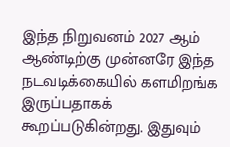இந்த நிறுவனம் 2027 ஆம் ஆண்டிற்கு முன்னரே இந்த நடவடிக்கையில் களமிறங்க இருப்பதாகக் கூறப்படுகின்றது. இதுவும்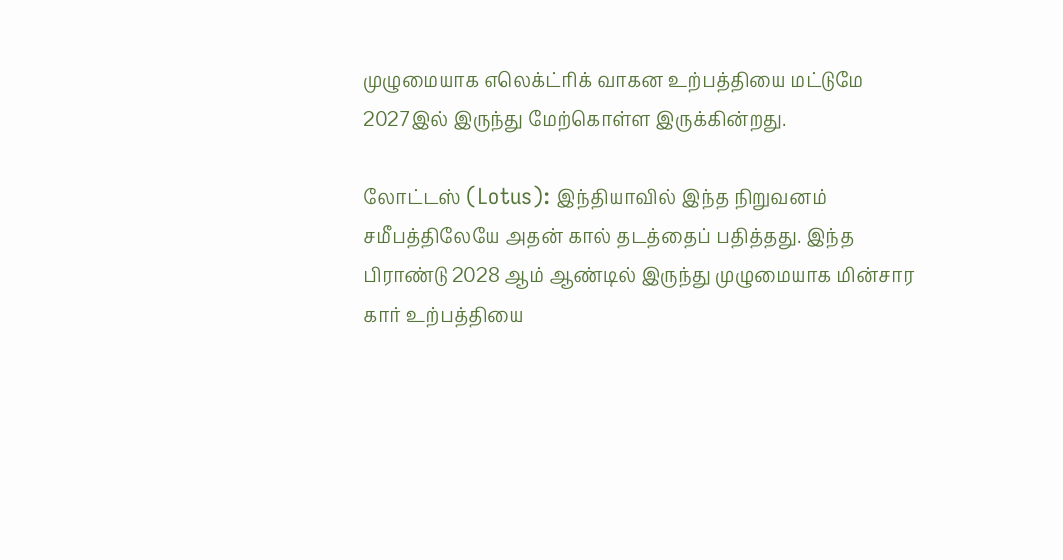முழுமையாக எலெக்ட்ரிக் வாகன உற்பத்தியை மட்டுமே 2027இல் இருந்து மேற்கொள்ள இருக்கின்றது.

லோட்டஸ் (Lotus): இந்தியாவில் இந்த நிறுவனம் சமீபத்திலேயே அதன் கால் தடத்தைப் பதித்தது. இந்த பிராண்டு 2028 ஆம் ஆண்டில் இருந்து முழுமையாக மின்சார கார் உற்பத்தியை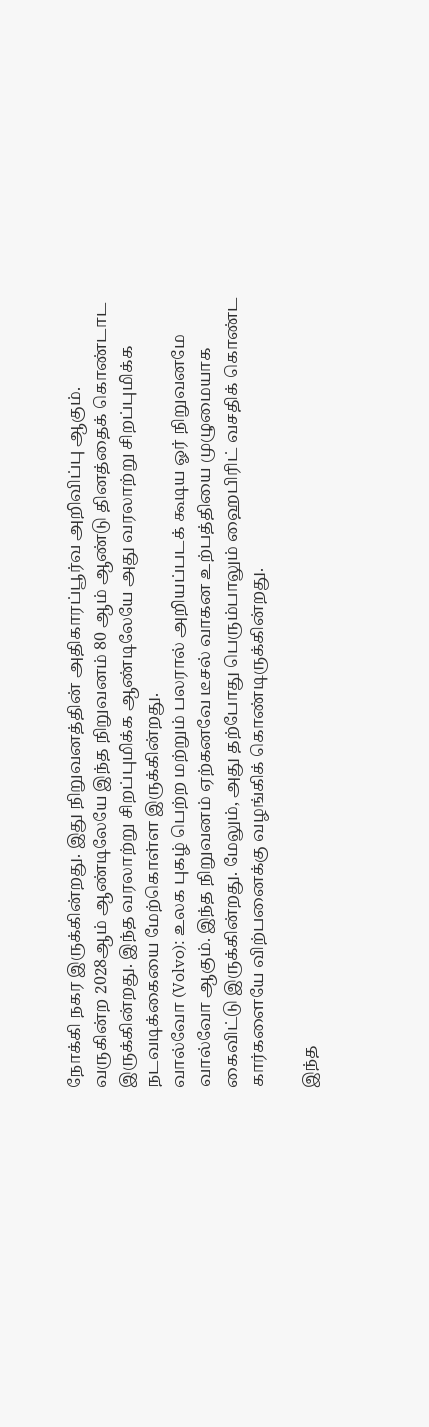நோக்கி நகர இருக்கின்றது. இது நிறுவனத்தின் அதிகாரப்பூர்வ அறிவிப்பு ஆகும். வருகின்ற 2028ஆம் ஆண்டிலேயே இந்த நிறுவனம் 80 ஆம் ஆண்டு தினத்தைக் கொண்டாட இருக்கின்றது. இந்த வரலாற்று சிறப்புமிக்க ஆண்டிலேயே அது வரலாற்று சிறப்புமிக்க நடவடிக்கையை மேற்கொள்ள இருக்கின்றது.
வால்வோ (Volvo): உலக புகழ் பெற்ற மற்றும் பலரால் அறியப்படக் கூடிய ஓர் நிறுவனமே வால்வோ ஆகும். இந்த நிறுவனம் ஏற்கனவே டீசல் வாகன உற்பத்தியை முழுமையாக கைவிட்டு இருக்கின்றது. மேலும், அது தற்போது பெரும்பாலும் ஹைபிரிட் வசதிக் கொண்ட கார்களையே விற்பனைக்கு வழங்கிக் கொண்டிருக்கின்றது.

இந்த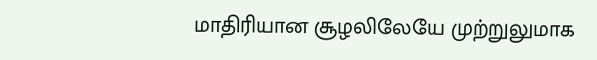மாதிரியான சூழலிலேயே முற்றுலுமாக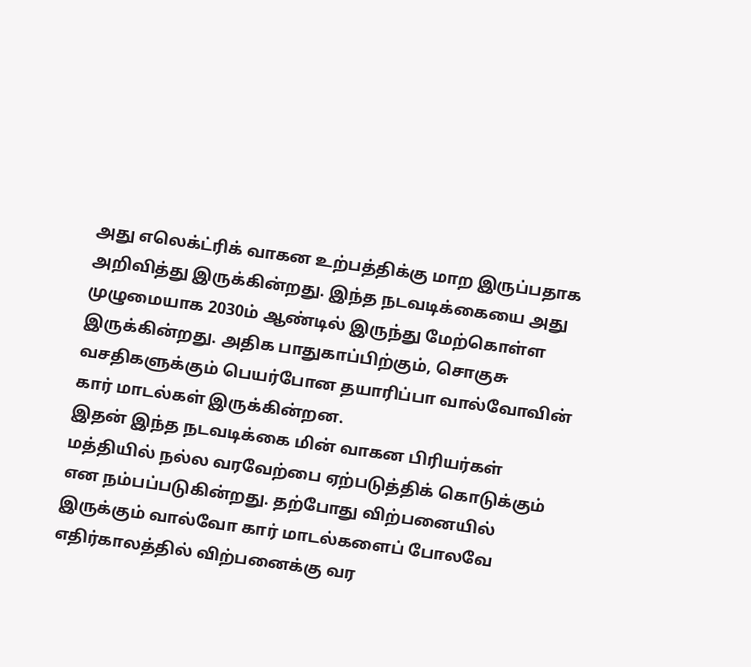அது எலெக்ட்ரிக் வாகன உற்பத்திக்கு மாற இருப்பதாக அறிவித்து இருக்கின்றது. இந்த நடவடிக்கையை அது முழுமையாக 2030ம் ஆண்டில் இருந்து மேற்கொள்ள இருக்கின்றது. அதிக பாதுகாப்பிற்கும், சொகுசு வசதிகளுக்கும் பெயர்போன தயாரிப்பா வால்வோவின் கார் மாடல்கள் இருக்கின்றன.
இதன் இந்த நடவடிக்கை மின் வாகன பிரியர்கள் மத்தியில் நல்ல வரவேற்பை ஏற்படுத்திக் கொடுக்கும் என நம்பப்படுகின்றது. தற்போது விற்பனையில் இருக்கும் வால்வோ கார் மாடல்களைப் போலவே எதிர்காலத்தில் விற்பனைக்கு வர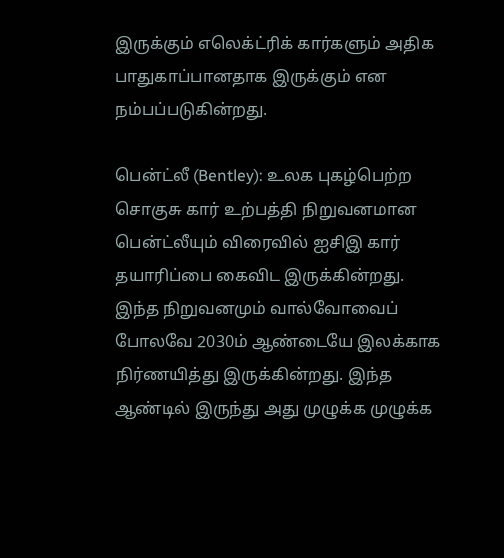இருக்கும் எலெக்ட்ரிக் கார்களும் அதிக பாதுகாப்பானதாக இருக்கும் என நம்பப்படுகின்றது.

பென்ட்லீ (Bentley): உலக புகழ்பெற்ற சொகுசு கார் உற்பத்தி நிறுவனமான பென்ட்லீயும் விரைவில் ஐசிஇ கார் தயாரிப்பை கைவிட இருக்கின்றது. இந்த நிறுவனமும் வால்வோவைப் போலவே 2030ம் ஆண்டையே இலக்காக நிர்ணயித்து இருக்கின்றது. இந்த ஆண்டில் இருந்து அது முழுக்க முழுக்க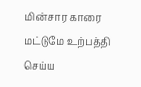மின்சார காரை மட்டுமே உற்பத்தி செய்ய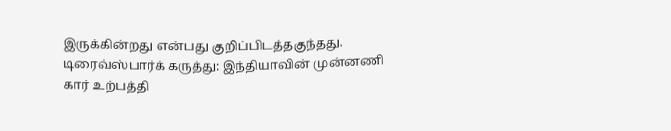இருக்கின்றது என்பது குறிப்பிடத்தகுந்தது.
டிரைவ்ஸ்பார்க் கருத்து: இந்தியாவின் முன்னணி கார் உற்பத்தி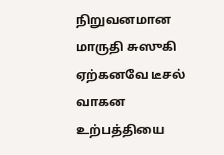நிறுவனமான மாருதி சுஸுகி ஏற்கனவே டீசல் வாகன உற்பத்தியை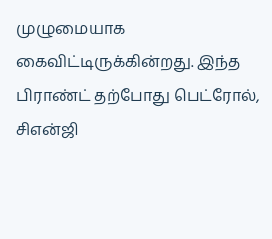முழுமையாக கைவிட்டிருக்கின்றது. இந்த பிராண்ட் தற்போது பெட்ரோல், சிஎன்ஜி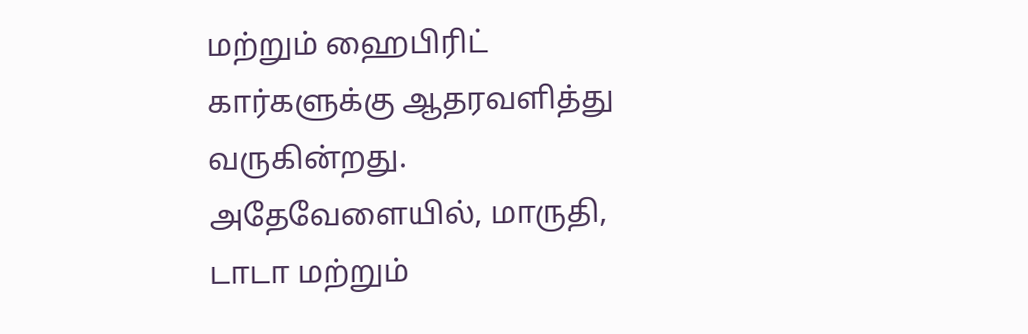மற்றும் ஹைபிரிட் கார்களுக்கு ஆதரவளித்து வருகின்றது. அதேவேளையில், மாருதி, டாடா மற்றும்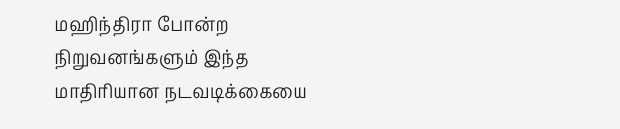மஹிந்திரா போன்ற நிறுவனங்களும் இந்த மாதிரியான நடவடிக்கையை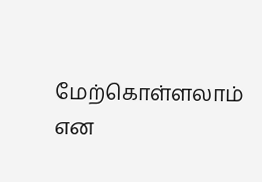மேற்கொள்ளலாம் என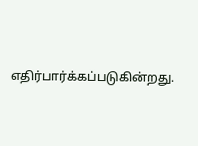எதிர்பார்க்கப்படுகின்றது.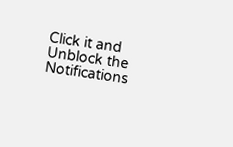Click it and Unblock the Notifications